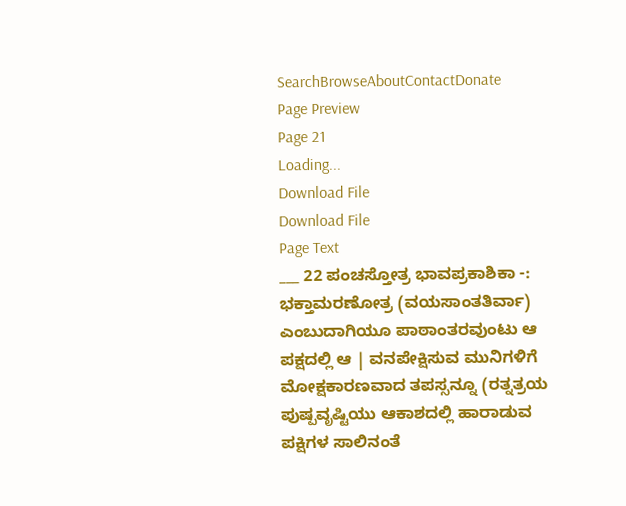SearchBrowseAboutContactDonate
Page Preview
Page 21
Loading...
Download File
Download File
Page Text
___ 22 ಪಂಚಸ್ತೋತ್ರ ಭಾವಪ್ರಕಾಶಿಕಾ -: ಭಕ್ತಾಮರಣೋತ್ರ (ವಯಸಾಂತತಿರ್ವಾ) ಎಂಬುದಾಗಿಯೂ ಪಾಠಾಂತರವುಂಟು ಆ ಪಕ್ಷದಲ್ಲಿ ಆ | ವನಪೇಕ್ಷಿಸುವ ಮುನಿಗಳಿಗೆ ಮೋಕ್ಷಕಾರಣವಾದ ತಪಸ್ಸನ್ನೂ (ರತ್ನತ್ರಯ ಪುಷ್ಪವೃಷ್ಟಿಯು ಆಕಾಶದಲ್ಲಿ ಹಾರಾಡುವ ಪಕ್ಷಿಗಳ ಸಾಲಿನಂತೆ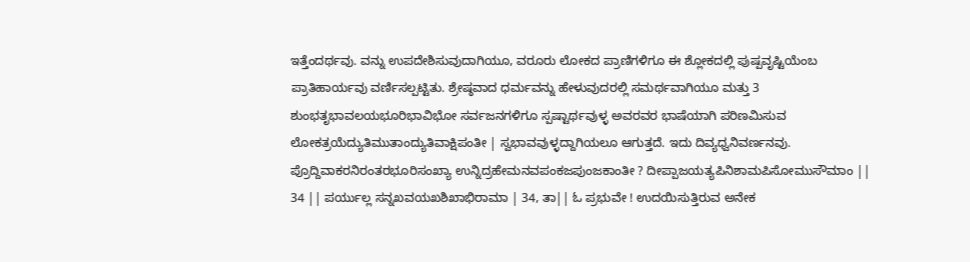ಇತ್ತೆಂದರ್ಥವು. ವನ್ನು ಉಪದೇಶಿಸುವುದಾಗಿಯೂ, ವರೂರು ಲೋಕದ ಪ್ರಾಣಿಗಳಿಗೂ ಈ ಶ್ಲೋಕದಲ್ಲಿ ಪುಷ್ಪವೃಷ್ಟಿಯೆಂಬ ಪ್ರಾತಿಹಾರ್ಯವು ವರ್ಣಿಸಲ್ಪಟ್ಟಿತು. ಶ್ರೇಷ್ಠವಾದ ಧರ್ಮವನ್ನು ಹೇಳುವುದರಲ್ಲಿ ಸಮರ್ಥವಾಗಿಯೂ ಮತ್ತು 3 ಶುಂಭತೃಭಾವಲಯಭೂರಿಭಾವಿಭೋ ಸರ್ವಜನಗಳಿಗೂ ಸ್ಪಷ್ಟಾರ್ಥವುಳ್ಳ ಅವರವರ ಭಾಷೆಯಾಗಿ ಪರಿಣಮಿಸುವ ಲೋಕತ್ರಯೆದ್ಯುತಿಮುತಾಂದ್ಯುತಿವಾಕ್ಷಿಪಂತೀ | ಸ್ವಭಾವವುಳ್ಳದ್ದಾಗಿಯಲೂ ಆಗುತ್ತದೆ. ಇದು ದಿವ್ಯಧ್ವನಿವರ್ಣನವು. ಪ್ರೊದ್ದಿವಾಕರನಿರಂತರಭೂರಿಸಂಖ್ಯಾ ಉನ್ನಿದ್ರಹೇಮನವಪಂಕಜಪುಂಜಕಾಂತೀ ? ದೀಪ್ಪಾಜಯತ್ಯಪಿನಿಶಾಮಪಿಸೋಮುಸೌಮಾಂ || 34 || ಪರ್ಯುಲ್ಲ ಸನ್ನಖವಯಖಶಿಖಾಭಿರಾಮಾ | 34, ತಾ|| ಓ ಪ್ರಭುವೇ ! ಉದಯಿಸುತ್ತಿರುವ ಅನೇಕ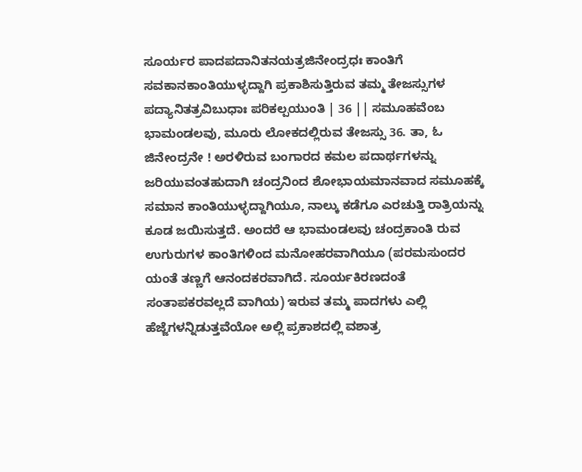ಸೂರ್ಯರ ಪಾದಪದಾನಿತನಯತ್ರಜಿನೇಂದ್ರಧಃ ಕಾಂತಿಗೆ ಸವಕಾನಕಾಂತಿಯುಳ್ಳದ್ದಾಗಿ ಪ್ರಕಾಶಿಸುತ್ತಿರುವ ತಮ್ಮ ತೇಜಸ್ಸುಗಳ ಪದ್ಯಾನಿತತ್ರವಿಬುಧಾಃ ಪರಿಕಲ್ಪಯುಂತಿ | 36 || ಸಮೂಹವೆಂಬ ಭಾಮಂಡಲವು, ಮೂರು ಲೋಕದಲ್ಲಿರುವ ತೇಜಸ್ಸು 36. ತಾ, ಓ ಜಿನೇಂದ್ರನೇ ! ಅರಳಿರುವ ಬಂಗಾರದ ಕಮಲ ಪದಾರ್ಥಗಳನ್ನು ಜರಿಯುವಂತಹುದಾಗಿ ಚಂದ್ರನಿಂದ ಶೋಭಾಯಮಾನವಾದ ಸಮೂಹಕ್ಕೆ ಸಮಾನ ಕಾಂತಿಯುಳ್ಳದ್ದಾಗಿಯೂ, ನಾಲ್ಕು ಕಡೆಗೂ ಎರಚುತ್ತಿ ರಾತ್ರಿಯನ್ನು ಕೂಡ ಜಯಿಸುತ್ತದೆ. ಅಂದರೆ ಆ ಭಾಮಂಡಲವು ಚಂದ್ರಕಾಂತಿ ರುವ ಉಗುರುಗಳ ಕಾಂತಿಗಳಿಂದ ಮನೋಹರವಾಗಿಯೂ (ಪರಮಸುಂದರ ಯಂತೆ ತಣ್ಣಗೆ ಆನಂದಕರವಾಗಿದೆ. ಸೂರ್ಯಕಿರಣದಂತೆ ಸಂತಾಪಕರವಲ್ಲದೆ ವಾಗಿಯ) ಇರುವ ತಮ್ಮ ಪಾದಗಳು ಎಲ್ಲಿ ಹೆಜ್ಜೆಗಳನ್ನಿಡುತ್ತವೆಯೋ ಅಲ್ಲಿ ಪ್ರಕಾಶದಲ್ಲಿ ವಶಾತ್ರ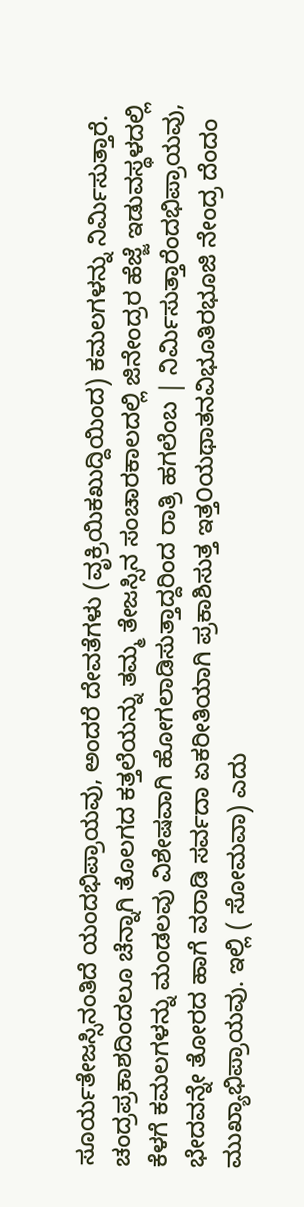ಸೂರ್ಯತೇಜಸ್ಸಿನಂತಿದೆ ಯಂದಭಿಪ್ರಾಯವು, ಅಂದರೆ ದೇವತೆಗಳು (ವೃಕ್ರಿಯಿಕಖುದ್ದಿಯಿಂದ) ಕಮಲಗಳನ್ನು ನಿರ್ಮಿಸುತ್ತಾರೆ. ಚಂದ್ರಪ್ರಕಾಶದಿಂದಲೂ ಚೆನ್ನಾಗಿ ತೊಲಗದ ಕತ್ತಲೆಯನ್ನು ತಮ್ಮ ತೇಜಸ್ಸಿನ ಸಂಚಾರಕಾಲದಲ್ಲಿ ಜಿನೇಂದ್ರರ ಹೆಜ್ಜೆ ಇಡುವಸ್ಥಳದಲ್ಲಿ ಕೆಳಗೆ ಕಮಲಗಳನ್ನು ಮಂಡಲವು ವಿಶೇಷವಾಗಿ ಹೋಗಲಾಡಿಸುತ್ತಾದ್ದರಿಂದ ರಾತ್ರಿ ಹಗಲೆಂಬ | ನಿರ್ಮಿಸುತ್ತಾರೆಂದಭಿಪ್ರಾಯವು, ಭೇದವನ್ನೇ ತೋರದ ಹಾಗೆ ವರಾಡಿ ಸರ್ವದಾ ಏಕರೀತಿಯಾಗಿ ಪ್ರಕಾಶಿಸುತ್ತ ಇತ್ತ೦ಯಥಾತನವಿಭೂತಿರಭೂಜಿ ನೇಂದ್ರ ದೆಂದಂ ಮುಖ್ಯಾಭಿಪ್ರಾಯವು. ಇಲ್ಲಿ ( ಸೋಮವಾ) ಎದು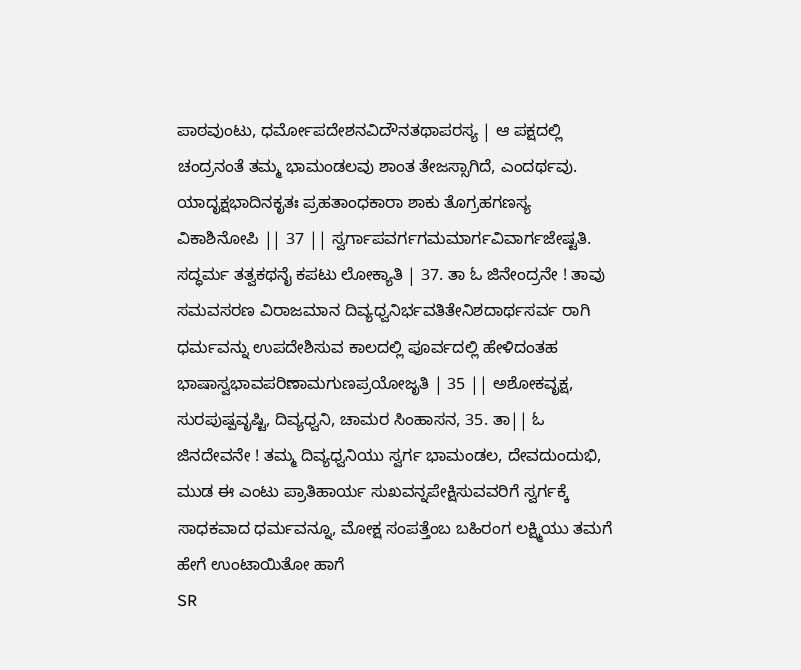ಪಾಠವುಂಟು, ಧರ್ಮೋಪದೇಶನವಿದೌನತಥಾಪರಸ್ಯ | ಆ ಪಕ್ಷದಲ್ಲಿ ಚಂದ್ರನಂತೆ ತಮ್ಮ ಭಾಮಂಡಲವು ಶಾಂತ ತೇಜಸ್ಸಾಗಿದೆ, ಎಂದರ್ಥವು. ಯಾದೃಕ್ಷಭಾದಿನಕೃತಃ ಪ್ರಹತಾಂಧಕಾರಾ ಶಾಕು ತೊಗ್ರಹಗಣಸ್ಯ ವಿಕಾಶಿನೋಪಿ || 37 || ಸ್ವರ್ಗಾಪವರ್ಗಗಮಮಾರ್ಗವಿವಾರ್ಗಜೇಷ್ಟತಿ. ಸದ್ಧರ್ಮ ತತ್ವಕಥನೈ ಕಪಟು ಲೋಕ್ಯಾತಿ | 37. ತಾ ಓ ಜಿನೇಂದ್ರನೇ ! ತಾವು ಸಮವಸರಣ ವಿರಾಜಮಾನ ದಿವ್ಯಧ್ವನಿರ್ಭವತಿತೇನಿಶದಾರ್ಥಸರ್ವ ರಾಗಿ ಧರ್ಮವನ್ನು ಉಪದೇಶಿಸುವ ಕಾಲದಲ್ಲಿ ಪೂರ್ವದಲ್ಲಿ ಹೇಳಿದಂತಹ ಭಾಷಾಸ್ವಭಾವಪರಿಣಾಮಗುಣಪ್ರಯೋಜೃತಿ | 35 || ಅಶೋಕವೃಕ್ಷ, ಸುರಪುಷ್ಪವೃಷ್ಟಿ, ದಿವ್ಯಧ್ವನಿ, ಚಾಮರ ಸಿಂಹಾಸನ, 35. ತಾ|| ಓ ಜಿನದೇವನೇ ! ತಮ್ಮ ದಿವ್ಯಧ್ವನಿಯು ಸ್ವರ್ಗ ಭಾಮಂಡಲ, ದೇವದುಂದುಭಿ, ಮುಡ ಈ ಎಂಟು ಪ್ರಾತಿಹಾರ್ಯ ಸುಖವನ್ನಪೇಕ್ಷಿಸುವವರಿಗೆ ಸ್ವರ್ಗಕ್ಕೆ ಸಾಧಕವಾದ ಧರ್ಮವನ್ನೂ, ಮೋಕ್ಷ ಸಂಪತ್ತೆಂಬ ಬಹಿರಂಗ ಲಕ್ಷ್ಮಿಯು ತಮಗೆ ಹೇಗೆ ಉಂಟಾಯಿತೋ ಹಾಗೆ
SR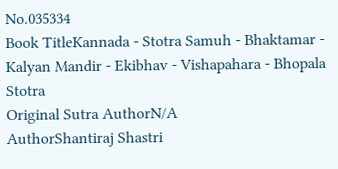No.035334
Book TitleKannada - Stotra Samuh - Bhaktamar - Kalyan Mandir - Ekibhav - Vishapahara - Bhopala Stotra
Original Sutra AuthorN/A
AuthorShantiraj Shastri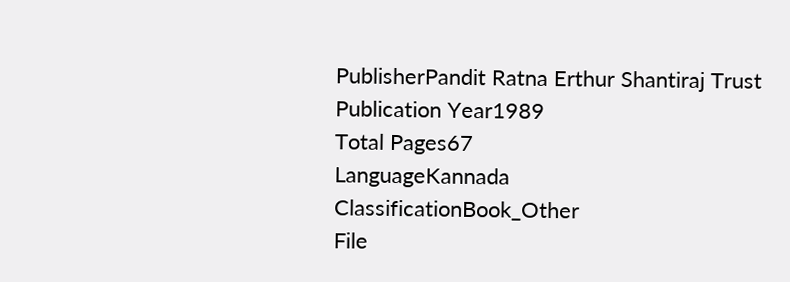PublisherPandit Ratna Erthur Shantiraj Trust
Publication Year1989
Total Pages67
LanguageKannada
ClassificationBook_Other
File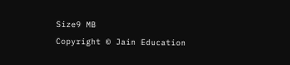Size9 MB
Copyright © Jain Education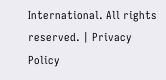International. All rights reserved. | Privacy Policy